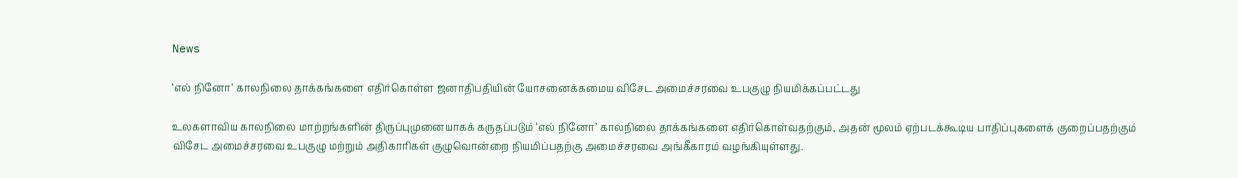News

‘எல் நினோ’ காலநிலை தாக்கங்களை எதிர்கொள்ள ஜனாதிபதியின் யோசனைக்கமைய விசேட அமைச்சரவை உபகுழு நியமிக்கப்பட்டது

உலகளாவிய காலநிலை மாற்றங்களின் திருப்புமுனையாகக் கருதப்படும் ‘எல் நினோ’ காலநிலை தாக்கங்களை எதிர்கொள்வதற்கும், அதன் மூலம் ஏற்படக்கூடிய பாதிப்புகளைக் குறைப்பதற்கும் விசேட அமைச்சரவை உபகுழு மற்றும் அதிகாரிகள் குழுவொன்றை நியமிப்பதற்கு அமைச்சரவை அங்கீகாரம் வழங்கியுள்ளது.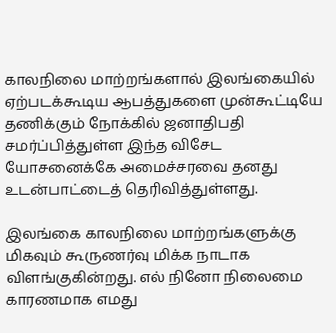காலநிலை மாற்றங்களால் இலங்கையில் ஏற்படக்கூடிய ஆபத்துகளை முன்கூட்டியே தணிக்கும் நோக்கில் ஜனாதிபதி சமர்ப்பித்துள்ள இந்த விசேட யோசனைக்கே அமைச்சரவை தனது உடன்பாட்டைத் தெரிவித்துள்ளது.

இலங்கை காலநிலை மாற்றங்களுக்கு மிகவும் கூருணர்வு மிக்க நாடாக விளங்குகின்றது. எல் நினோ நிலைமை காரணமாக எமது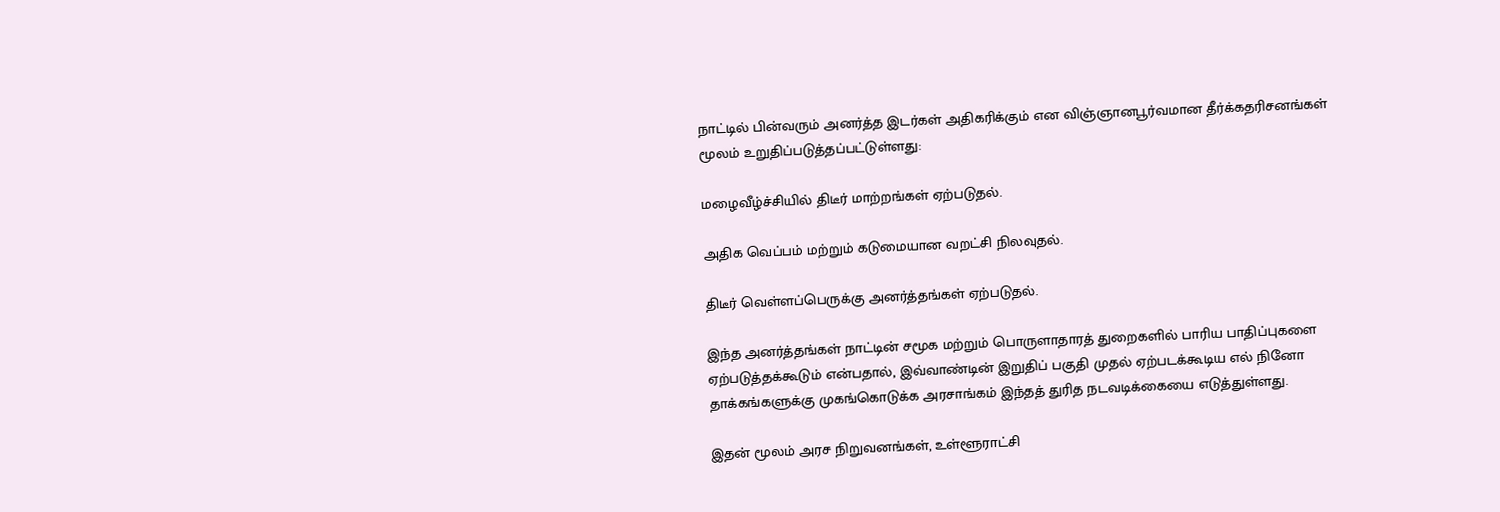நாட்டில் பின்வரும் அனர்த்த இடர்கள் அதிகரிக்கும் என விஞ்ஞானபூர்வமான தீர்க்கதரிசனங்கள் மூலம் உறுதிப்படுத்தப்பட்டுள்ளது:

மழைவீழ்ச்சியில் திடீர் மாற்றங்கள் ஏற்படுதல்.

அதிக வெப்பம் மற்றும் கடுமையான வறட்சி நிலவுதல்.

திடீர் வெள்ளப்பெருக்கு அனர்த்தங்கள் ஏற்படுதல்.

இந்த அனர்த்தங்கள் நாட்டின் சமூக மற்றும் பொருளாதாரத் துறைகளில் பாரிய பாதிப்புகளை ஏற்படுத்தக்கூடும் என்பதால், இவ்வாண்டின் இறுதிப் பகுதி முதல் ஏற்படக்கூடிய எல் நினோ தாக்கங்களுக்கு முகங்கொடுக்க அரசாங்கம் இந்தத் துரித நடவடிக்கையை எடுத்துள்ளது.

இதன் மூலம் அரச நிறுவனங்கள், உள்ளூராட்சி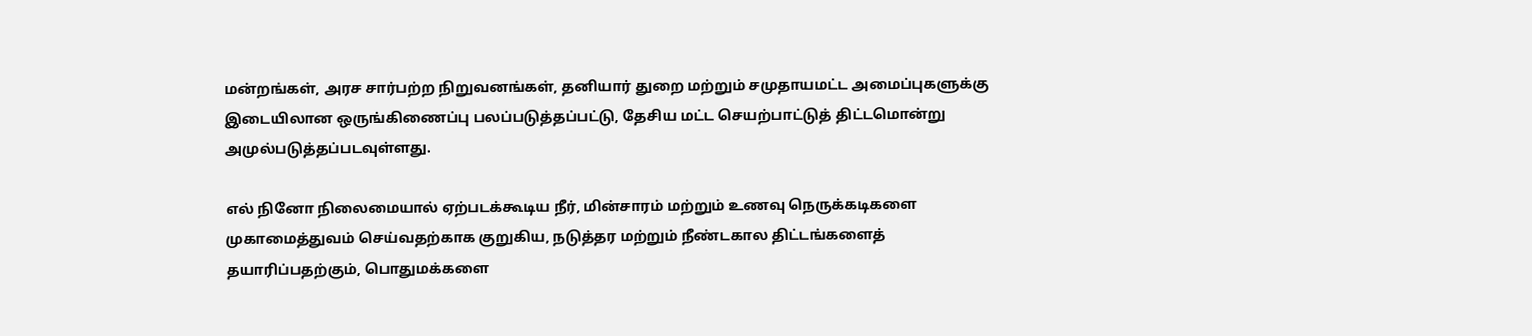மன்றங்கள், அரச சார்பற்ற நிறுவனங்கள், தனியார் துறை மற்றும் சமுதாயமட்ட அமைப்புகளுக்கு இடையிலான ஒருங்கிணைப்பு பலப்படுத்தப்பட்டு, தேசிய மட்ட செயற்பாட்டுத் திட்டமொன்று அமுல்படுத்தப்படவுள்ளது.

எல் நினோ நிலைமையால் ஏற்படக்கூடிய நீர், மின்சாரம் மற்றும் உணவு நெருக்கடிகளை முகாமைத்துவம் செய்வதற்காக குறுகிய, நடுத்தர மற்றும் நீண்டகால திட்டங்களைத் தயாரிப்பதற்கும், பொதுமக்களை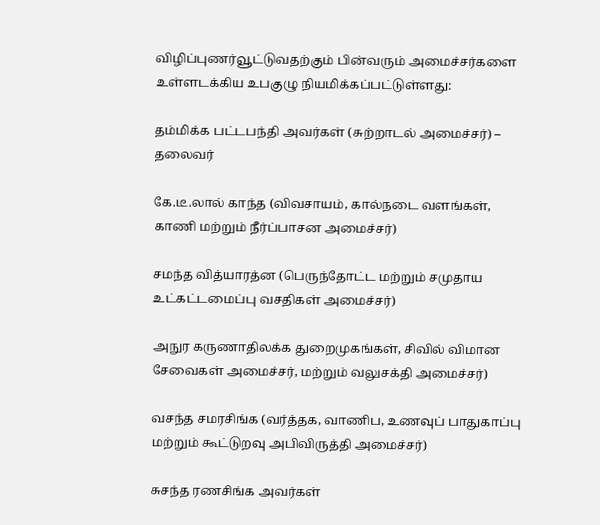விழிப்புணர்வூட்டுவதற்கும் பின்வரும் அமைச்சர்களை உள்ளடக்கிய உபகுழு நியமிக்கப்பட்டுள்ளது:

தம்மிக்க பட்டபந்தி அவர்கள் (சுற்றாடல் அமைச்சர்) – தலைவர்

கே.டீ.லால் காந்த (விவசாயம், கால்நடை வளங்கள், காணி மற்றும் நீர்ப்பாசன அமைச்சர்)

சமந்த வித்யாரத்ன (பெருந்தோட்ட மற்றும் சமுதாய உட்கட்டமைப்பு வசதிகள் அமைச்சர்)

அநுர கருணாதிலக்க துறைமுகங்கள், சிவில் விமான சேவைகள் அமைச்சர், மற்றும் வலுசக்தி அமைச்சர்)

வசந்த சமரசிங்க (வர்த்தக, வாணிப, உணவுப் பாதுகாப்பு மற்றும் கூட்டுறவு அபிவிருத்தி அமைச்சர்)

சுசந்த ரணசிங்க அவர்கள்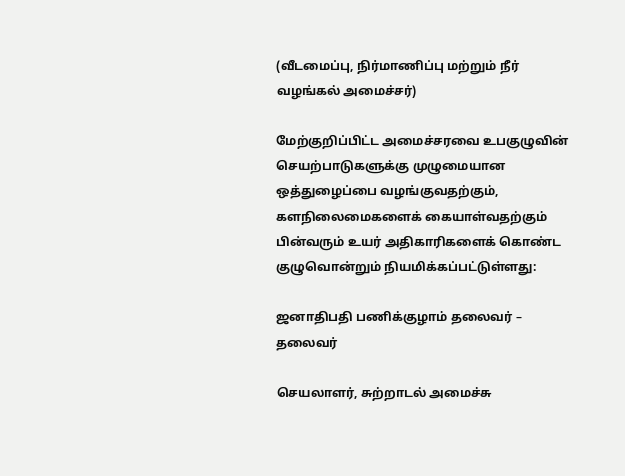(வீடமைப்பு, நிர்மாணிப்பு மற்றும் நீர் வழங்கல் அமைச்சர்)

மேற்குறிப்பிட்ட அமைச்சரவை உபகுழுவின் செயற்பாடுகளுக்கு முழுமையான ஒத்துழைப்பை வழங்குவதற்கும், களநிலைமைகளைக் கையாள்வதற்கும் பின்வரும் உயர் அதிகாரிகளைக் கொண்ட குழுவொன்றும் நியமிக்கப்பட்டுள்ளது:

ஜனாதிபதி பணிக்குழாம் தலைவர் – தலைவர்

செயலாளர், சுற்றாடல் அமைச்சு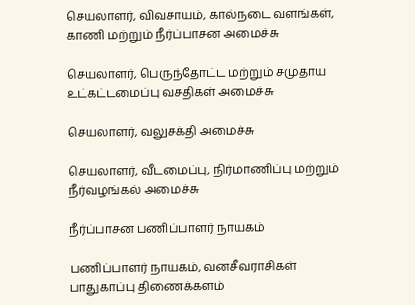செயலாளர், விவசாயம், கால்நடை வளங்கள், காணி மற்றும் நீர்ப்பாசன அமைச்சு

செயலாளர், பெருந்தோட்ட மற்றும் சமுதாய உட்கட்டமைப்பு வசதிகள் அமைச்சு

செயலாளர், வலுசக்தி அமைச்சு

செயலாளர், வீடமைப்பு, நிர்மாணிப்பு மற்றும் நீர்வழங்கல் அமைச்சு

நீர்ப்பாசன பணிப்பாளர் நாயகம்

பணிப்பாளர் நாயகம், வனசீவராசிகள் பாதுகாப்பு திணைக்களம்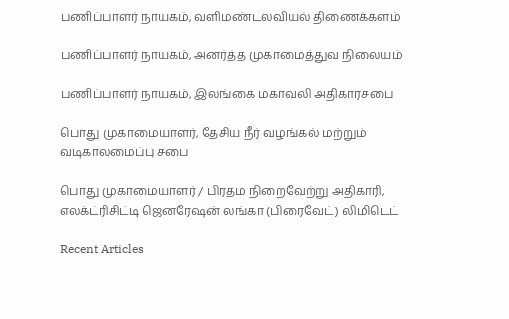பணிப்பாளர் நாயகம், வளிமண்டலவியல் திணைக்களம்

பணிப்பாளர் நாயகம், அனர்த்த முகாமைத்துவ நிலையம்

பணிப்பாளர் நாயகம், இலங்கை மகாவலி அதிகாரசபை

பொது முகாமையாளர், தேசிய நீர் வழங்கல் மற்றும் வடிகாலமைப்பு சபை

பொது முகாமையாளர் / பிரதம நிறைவேற்று அதிகாரி, எலக்ட்ரிசிட்டி ஜெனரேஷன் லங்கா (பிரைவேட்) லிமிடெட்

Recent Articles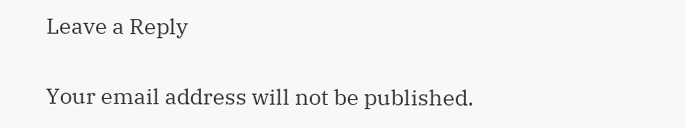Leave a Reply

Your email address will not be published.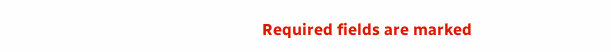Required fields are marked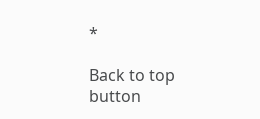*

Back to top button